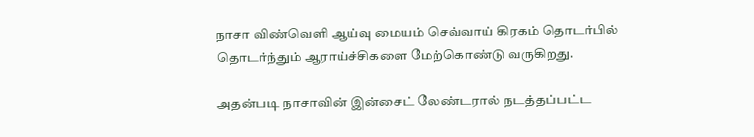நாசா விண்வெளி ஆய்வு மையம் செவ்வாய் கிரகம் தொடர்பில் தொடர்ந்தும் ஆராய்ச்சிகளை மேற்கொண்டு வருகிறது.

அதன்படி நாசாவின் இன்சைட் லேண்டரால் நடத்தப்பட்ட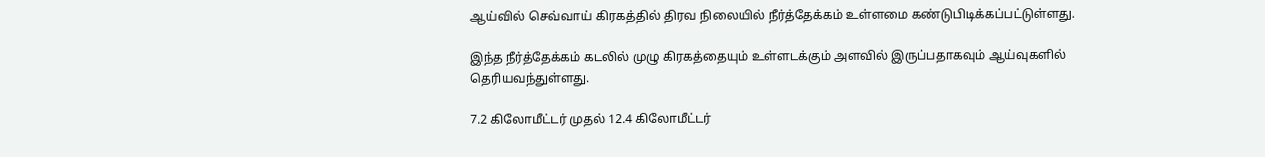ஆய்வில் செவ்வாய் கிரகத்தில் திரவ நிலையில் நீர்த்தேக்கம் உள்ளமை கண்டுபிடிக்கப்பட்டுள்ளது.

இந்த நீர்த்தேக்கம் கடலில் முழு கிரகத்தையும் உள்ளடக்கும் அளவில் இருப்பதாகவும் ஆய்வுகளில் தெரியவந்துள்ளது.

7.2 கிலோமீட்டர் முதல் 12.4 கிலோமீட்டர்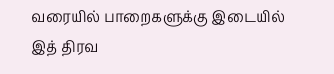வரையில் பாறைகளுக்கு இடையில் இத் திரவ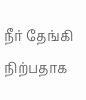நீர் தேங்கி நிற்பதாக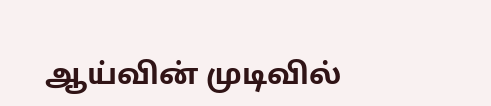ஆய்வின் முடிவில்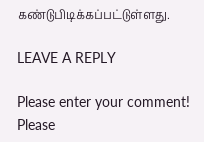கண்டுபிடிக்கப்பட்டுள்ளது.

LEAVE A REPLY

Please enter your comment!
Please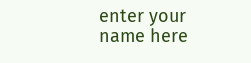enter your name here